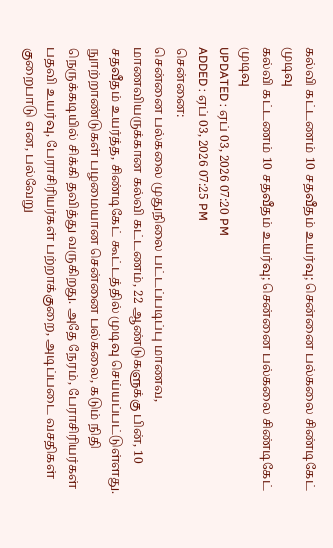கல்வி கட்டணம் 10 சதவீதம் உயர்வு; சென்னை பல்கலை சிண்டிகேட் முடிவு
கல்வி கட்டணம் 10 சதவீதம் உயர்வு; சென்னை பல்கலை சிண்டிகேட் முடிவு
UPDATED : ஏப் 03, 2026 07:20 PM
ADDED : ஏப் 03, 2026 07:25 PM
சென்னை:
சென்னை பல்கலை முதுநிலை பட்டப்படிப்பு மாணவ, மாணவியருக்கான கல்வி கட்டணம், 22 ஆண்டுகளுக்கு பின், 10 சதவீதம் உயர்த்த, சிண்டிகேட் கூட்டத்தில் முடிவு செய்யப்பட்டுள்ளது.
நுாற்றாண்டுகள் பழமையான சென்னை பல்கலை, கடும் நிதி நெருக்கடியில் சிக்கி தவித்து வருகிறது. அதே நேரம், பேராசிரியர்கள் பதவி உயர்வு, பேராசிரியர்கள் பற்றாக்குறை, அடிப்படை வசதிகள் குறைபாடு என, பல்வேறு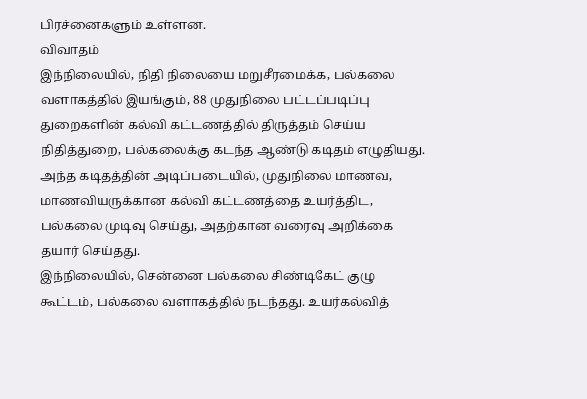பிரச்னைகளும் உள்ளன.
விவாதம்
இந்நிலையில், நிதி நிலையை மறுசீரமைக்க, பல்கலை வளாகத்தில் இயங்கும், 88 முதுநிலை பட்டப்படிப்பு துறைகளின் கல்வி கட்டணத்தில் திருத்தம் செய்ய நிதித்துறை, பல்கலைக்கு கடந்த ஆண்டு கடிதம் எழுதியது.
அந்த கடிதத்தின் அடிப்படையில், முதுநிலை மாணவ, மாணவியருக்கான கல்வி கட்டணத்தை உயர்த்திட, பல்கலை முடிவு செய்து, அதற்கான வரைவு அறிக்கை தயார் செய்தது.
இந்நிலையில், சென்னை பல்கலை சிண்டிகேட் குழு கூட்டம், பல்கலை வளாகத்தில் நடந்தது. உயர்கல்வித்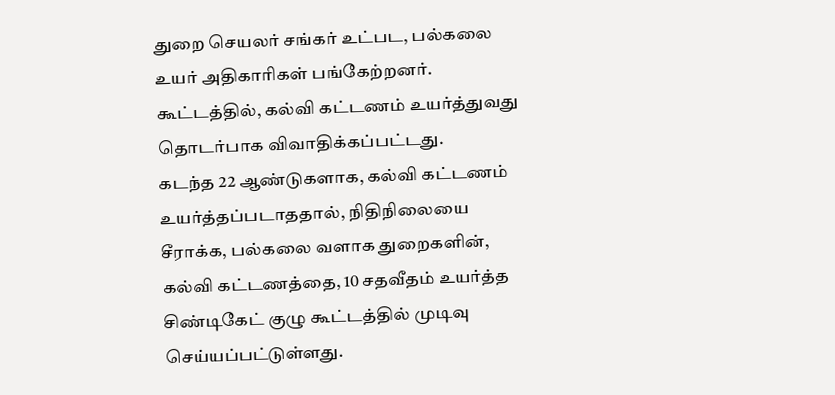துறை செயலர் சங்கர் உட்பட, பல்கலை உயர் அதிகாரிகள் பங்கேற்றனர். கூட்டத்தில், கல்வி கட்டணம் உயர்த்துவது தொடர்பாக விவாதிக்கப்பட்டது.
கடந்த 22 ஆண்டுகளாக, கல்வி கட்டணம் உயர்த்தப்படாததால், நிதிநிலையை சீராக்க, பல்கலை வளாக துறைகளின், கல்வி கட்டணத்தை, 10 சதவீதம் உயர்த்த சிண்டிகேட் குழு கூட்டத்தில் முடிவு செய்யப்பட்டுள்ளது.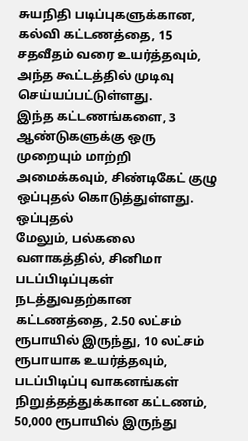சுயநிதி படிப்புகளுக்கான, கல்வி கட்டணத்தை, 15 சதவீதம் வரை உயர்த்தவும், அந்த கூட்டத்தில் முடிவு செய்யப்பட்டுள்ளது.
இந்த கட்டணங்களை, 3 ஆண்டுகளுக்கு ஒரு முறையும் மாற்றி அமைக்கவும், சிண்டிகேட் குழு ஒப்புதல் கொடுத்துள்ளது.
ஒப்புதல்
மேலும், பல்கலை வளாகத்தில், சினிமா படப்பிடிப்புகள் நடத்துவதற்கான கட்டணத்தை, 2.50 லட்சம் ரூபாயில் இருந்து, 10 லட்சம் ரூபாயாக உயர்த்தவும், படப்பிடிப்பு வாகனங்கள் நிறுத்தத்துக்கான கட்டணம், 50,000 ரூபாயில் இருந்து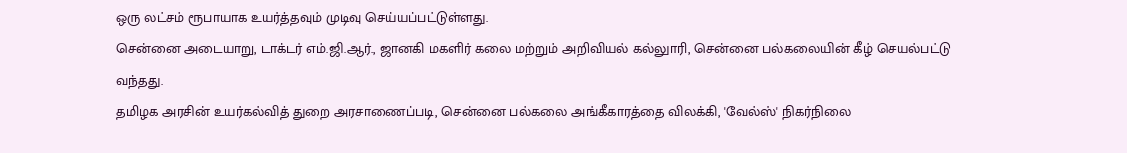ஒரு லட்சம் ரூபாயாக உயர்த்தவும் முடிவு செய்யப்பட்டுள்ளது.
சென்னை அடையாறு, டாக்டர் எம்.ஜி.ஆர்., ஜானகி மகளிர் கலை மற்றும் அறிவியல் கல்லுாரி, சென்னை பல்கலையின் கீழ் செயல்பட்டு வந்தது.
தமிழக அரசின் உயர்கல்வித் துறை அரசாணைப்படி, சென்னை பல்கலை அங்கீகாரத்தை விலக்கி, 'வேல்ஸ்' நிகர்நிலை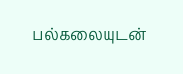பல்கலையுடன்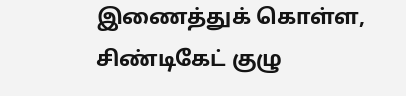இணைத்துக் கொள்ள, சிண்டிகேட் குழு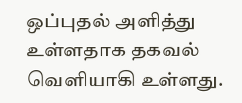ஒப்புதல் அளித்து உள்ளதாக தகவல் வெளியாகி உள்ளது.